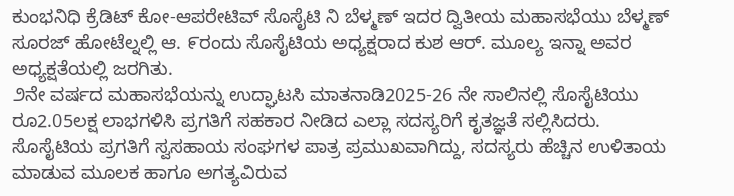ಕುಂಭನಿಧಿ ಕ್ರೆಡಿಟ್ ಕೋ-ಆಪರೇಟಿವ್ ಸೊಸೈಟಿ ನಿ ಬೆಳ್ಮಣ್ ಇದರ ದ್ವಿತೀಯ ಮಹಾಸಭೆಯು ಬೆಳ್ಮಣ್ ಸೂರಜ್ ಹೋಟೆಲ್ನಲ್ಲಿ ಆ. ೯ರಂದು ಸೊಸೈಟಿಯ ಅಧ್ಯಕ್ಷರಾದ ಕುಶ ಆರ್. ಮೂಲ್ಯ ಇನ್ನಾ ಅವರ ಅಧ್ಯಕ್ಷತೆಯಲ್ಲಿ ಜರಗಿತು.
೨ನೇ ವರ್ಷದ ಮಹಾಸಭೆಯನ್ನು ಉದ್ಘಾಟಸಿ ಮಾತನಾಡಿ2025-26 ನೇ ಸಾಲಿನಲ್ಲಿ ಸೊಸೈಟಿಯು ರೂ2.05ಲಕ್ಷ ಲಾಭಗಳಿಸಿ ಪ್ರಗತಿಗೆ ಸಹಕಾರ ನೀಡಿದ ಎಲ್ಲಾ ಸದಸ್ಯರಿಗೆ ಕೃತಜ್ಞತೆ ಸಲ್ಲಿಸಿದರು.
ಸೊಸೈಟಿಯ ಪ್ರಗತಿಗೆ ಸ್ವಸಹಾಯ ಸಂಘಗಳ ಪಾತ್ರ ಪ್ರಮುಖವಾಗಿದ್ದು, ಸದಸ್ಯರು ಹೆಚ್ಚಿನ ಉಳಿತಾಯ ಮಾಡುವ ಮೂಲಕ ಹಾಗೂ ಅಗತ್ಯವಿರುವ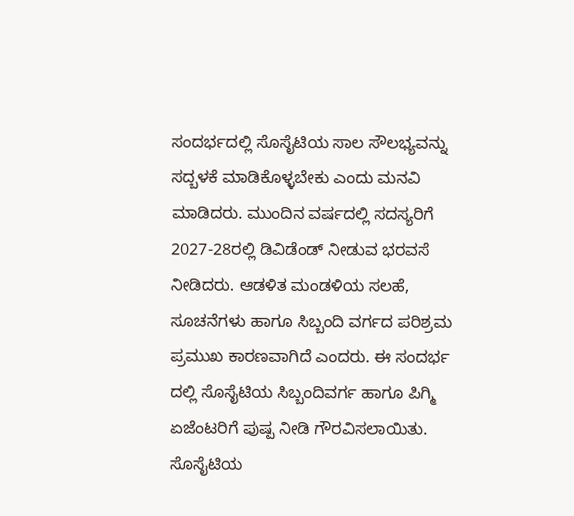ಸಂದರ್ಭದಲ್ಲಿ ಸೊಸೈಟಿಯ ಸಾಲ ಸೌಲಭ್ಯವನ್ನು ಸದ್ಬಳಕೆ ಮಾಡಿಕೊಳ್ಳಬೇಕು ಎಂದು ಮನವಿ ಮಾಡಿದರು. ಮುಂದಿನ ವರ್ಷದಲ್ಲಿ ಸದಸ್ಯರಿಗೆ 2027-28ರಲ್ಲಿ ಡಿವಿಡೆಂಡ್ ನೀಡುವ ಭರವಸೆ ನೀಡಿದರು. ಆಡಳಿತ ಮಂಡಳಿಯ ಸಲಹೆ, ಸೂಚನೆಗಳು ಹಾಗೂ ಸಿಬ್ಬಂದಿ ವರ್ಗದ ಪರಿಶ್ರಮ ಪ್ರಮುಖ ಕಾರಣವಾಗಿದೆ ಎಂದರು. ಈ ಸಂದರ್ಭ ದಲ್ಲಿ ಸೊಸೈಟಿಯ ಸಿಬ್ಬಂದಿವರ್ಗ ಹಾಗೂ ಪಿಗ್ಮಿ ಏಜೆಂಟರಿಗೆ ಪುಷ್ಪ ನೀಡಿ ಗೌರವಿಸಲಾಯಿತು.
ಸೊಸೈಟಿಯ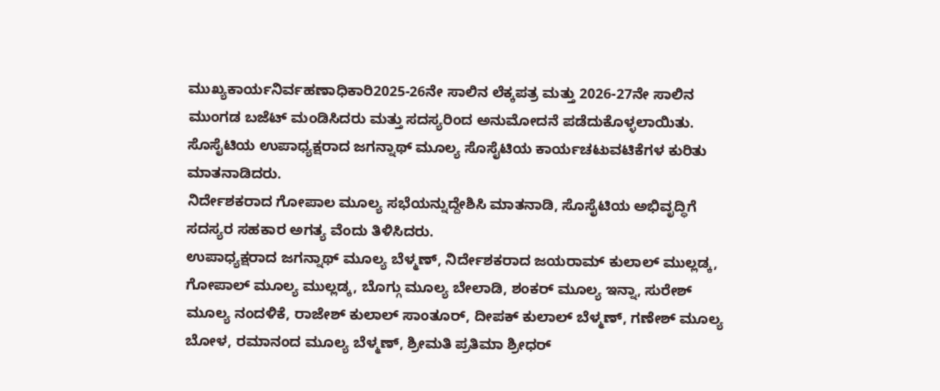ಮುಖ್ಯಕಾರ್ಯನಿರ್ವಹಣಾಧಿಕಾರಿ2025-26ನೇ ಸಾಲಿನ ಲೆಕ್ಕಪತ್ರ ಮತ್ತು 2026-27ನೇ ಸಾಲಿನ ಮುಂಗಡ ಬಜೆಟ್ ಮಂಡಿಸಿದರು ಮತ್ತು ಸದಸ್ಯರಿಂದ ಅನುಮೋದನೆ ಪಡೆದುಕೊಳ್ಳಲಾಯಿತು.
ಸೊಸೈಟಿಯ ಉಪಾಧ್ಯಕ್ಷರಾದ ಜಗನ್ನಾಥ್ ಮೂಲ್ಯ ಸೊಸೈಟಿಯ ಕಾರ್ಯಚಟುವಟಿಕೆಗಳ ಕುರಿತು ಮಾತನಾಡಿದರು.
ನಿರ್ದೇಶಕರಾದ ಗೋಪಾಲ ಮೂಲ್ಯ ಸಭೆಯನ್ನುದ್ದೇಶಿಸಿ ಮಾತನಾಡಿ, ಸೊಸೈಟಿಯ ಅಭಿವೃದ್ಧಿಗೆ ಸದಸ್ಯರ ಸಹಕಾರ ಅಗತ್ಯ ವೆಂದು ತಿಳಿಸಿದರು.
ಉಪಾಧ್ಯಕ್ಷರಾದ ಜಗನ್ನಾಥ್ ಮೂಲ್ಯ ಬೆಳ್ಮಣ್, ನಿರ್ದೇಶಕರಾದ ಜಯರಾಮ್ ಕುಲಾಲ್ ಮುಲ್ಲಡ್ಕ, ಗೋಪಾಲ್ ಮೂಲ್ಯ ಮುಲ್ಲಡ್ಕ, ಬೊಗ್ಗು ಮೂಲ್ಯ ಬೇಲಾಡಿ, ಶಂಕರ್ ಮೂಲ್ಯ ಇನ್ನಾ, ಸುರೇಶ್ ಮೂಲ್ಯ ನಂದಳಿಕೆ, ರಾಜೇಶ್ ಕುಲಾಲ್ ಸಾಂತೂರ್, ದೀಪಕ್ ಕುಲಾಲ್ ಬೆಳ್ಮಣ್, ಗಣೇಶ್ ಮೂಲ್ಯ ಬೋಳ, ರಮಾನಂದ ಮೂಲ್ಯ ಬೆಳ್ಮಣ್, ಶ್ರೀಮತಿ ಪ್ರತಿಮಾ ಶ್ರೀಧರ್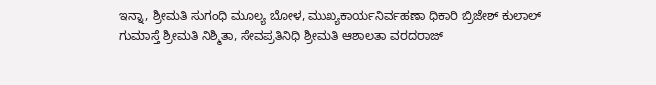ಇನ್ನಾ, ಶ್ರೀಮತಿ ಸುಗಂಧಿ ಮೂಲ್ಯ ಬೋಳ, ಮುಖ್ಯಕಾರ್ಯನಿರ್ವಹಣಾ ಧಿಕಾರಿ ಬ್ರಿಜೇಶ್ ಕುಲಾಲ್ ಗುಮಾಸ್ತೆ ಶ್ರೀಮತಿ ನಿಶ್ಮಿತಾ, ಸೇವಪ್ರತಿನಿಧಿ ಶ್ರೀಮತಿ ಆಶಾಲತಾ ವರದರಾಜ್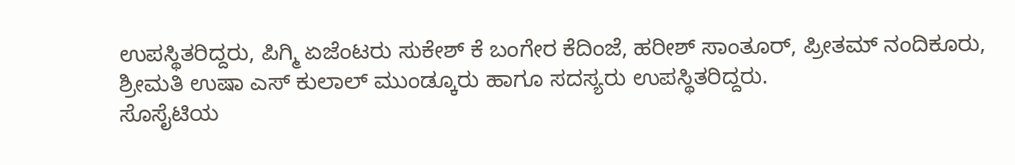ಉಪಸ್ಥಿತರಿದ್ದರು, ಪಿಗ್ಮಿ ಏಜೆಂಟರು ಸುಕೇಶ್ ಕೆ ಬಂಗೇರ ಕೆದಿಂಜೆ, ಹರೀಶ್ ಸಾಂತೂರ್, ಪ್ರೀತಮ್ ನಂದಿಕೂರು, ಶ್ರೀಮತಿ ಉಷಾ ಎಸ್ ಕುಲಾಲ್ ಮುಂಡ್ಕೂರು ಹಾಗೂ ಸದಸ್ಯರು ಉಪಸ್ಥಿತರಿದ್ದರು.
ಸೊಸೈಟಿಯ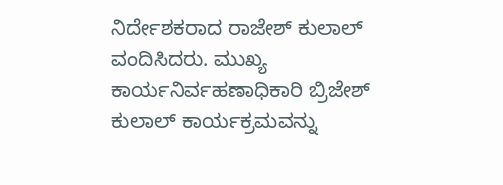ನಿರ್ದೇಶಕರಾದ ರಾಜೇಶ್ ಕುಲಾಲ್ ವಂದಿಸಿದರು. ಮುಖ್ಯ ಕಾರ್ಯನಿರ್ವಹಣಾಧಿಕಾರಿ ಬ್ರಿಜೇಶ್ ಕುಲಾಲ್ ಕಾರ್ಯಕ್ರಮವನ್ನು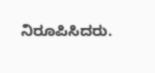ನಿರೂಪಿಸಿದರು.